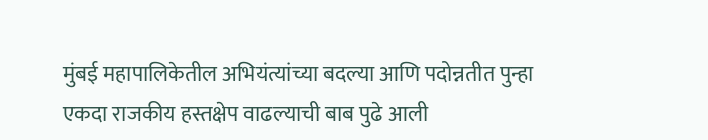मुंबई महापालिकेतील अभियंत्यांच्या बदल्या आणि पदोन्नतीत पुन्हा एकदा राजकीय हस्तक्षेप वाढल्याची बाब पुढे आली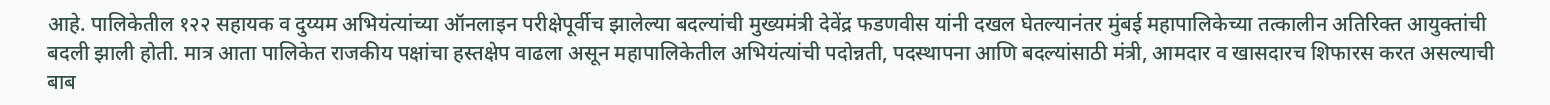आहे. पालिकेतील १२२ सहायक व दुय्यम अभियंत्यांच्या ऑनलाइन परीक्षेपूर्वीच झालेल्या बदल्यांची मुख्यमंत्री देवेंद्र फडणवीस यांनी दखल घेतल्यानंतर मुंबई महापालिकेच्या तत्कालीन अतिरिक्त आयुक्तांची बदली झाली होती. मात्र आता पालिकेत राजकीय पक्षांचा हस्तक्षेप वाढला असून महापालिकेतील अभियंत्यांची पदोन्नती, पदस्थापना आणि बदल्यांसाठी मंत्री, आमदार व खासदारच शिफारस करत असल्याची बाब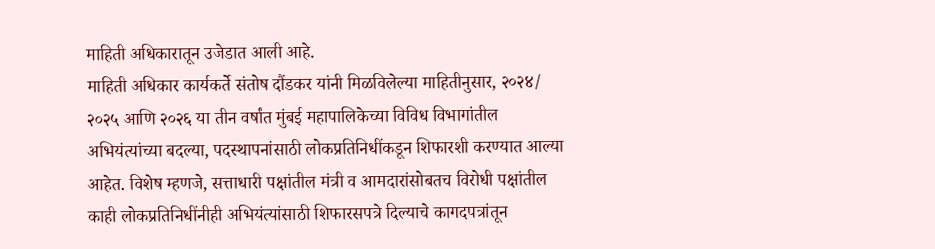माहिती अधिकारातून उजेडात आली आहे.
माहिती अधिकार कार्यकर्ते संतोष दौंडकर यांनी मिळविलेल्या माहितीनुसार, २०२४/ २०२५ आणि २०२६ या तीन वर्षांत मुंबई महापालिकेच्या विविध विभागांतील अभियंत्यांच्या बदल्या, पदस्थापनांसाठी लोकप्रतिनिधींकडून शिफारशी करण्यात आल्या आहेत. विशेष म्हणजे, सत्ताधारी पक्षांतील मंत्री व आमदारांसोबतच विरोधी पक्षांतील काही लोकप्रतिनिधींनीही अभियंत्यांसाठी शिफारसपत्रे दिल्याचे कागदपत्रांतून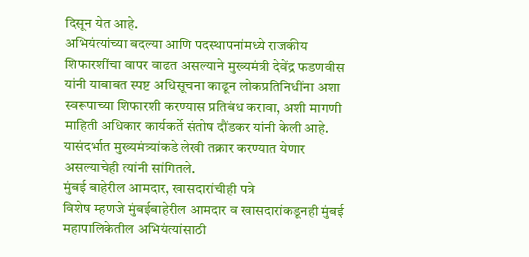दिसून येत आहे.
अभियंत्यांच्या बदल्या आणि पदस्थापनांमध्ये राजकीय शिफारशींचा वापर वाढत असल्याने मुख्यमंत्री देवेंद्र फडणवीस यांनी याबाबत स्पष्ट अधिसूचना काढून लोकप्रतिनिधींना अशा स्वरूपाच्या शिफारशी करण्यास प्रतिबंध करावा, अशी मागणी माहिती अधिकार कार्यकर्ते संतोष दौंडकर यांनी केली आहे. यासंदर्भात मुख्यमंत्र्यांकडे लेखी तक्रार करण्यात येणार असल्याचेही त्यांनी सांगितले.
मुंबई बाहेरील आमदार, खासदारांचीही पत्रे
विशेष म्हणजे मुंबईबाहेरील आमदार व खासदारांकडूनही मुंबई महापालिकेतील अभियंत्यांसाठी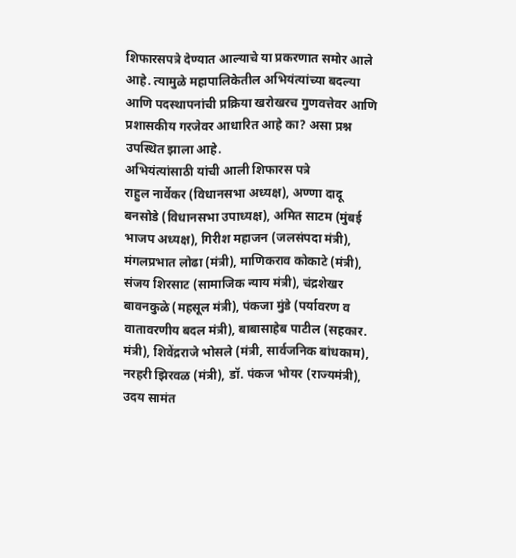शिफारसपत्रे देण्यात आल्याचे या प्रकरणात समोर आले आहे. त्यामुळे महापालिकेतील अभियंत्यांच्या बदल्या आणि पदस्थापनांची प्रक्रिया खरोखरच गुणवत्तेवर आणि प्रशासकीय गरजेवर आधारित आहे का? असा प्रश्न उपस्थित झाला आहे.
अभियंत्यांसाठी यांची आली शिफारस पत्रे
राहुल नार्वेकर (विधानसभा अध्यक्ष), अण्णा दादू बनसोडे (विधानसभा उपाध्यक्ष), अमित साटम (मुंबई भाजप अध्यक्ष), गिरीश महाजन (जलसंपदा मंत्री), मंगलप्रभात लोढा (मंत्री), माणिकराव कोकाटे (मंत्री), संजय शिरसाट (सामाजिक न्याय मंत्री), चंद्रशेखर बावनकुळे (महसूल मंत्री), पंकजा मुंडे (पर्यावरण व वातावरणीय बदल मंत्री), बाबासाहेब पाटील (सहकार. मंत्री), शिवेंद्रराजे भोसले (मंत्री, सार्वजनिक बांधकाम), नरहरी झिरवळ (मंत्री), डॉ. पंकज भोयर (राज्यमंत्री), उदय सामंत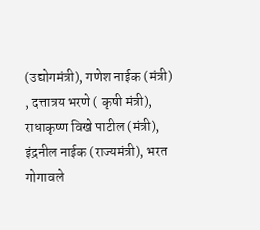(उद्योगमंत्री), गणेश नाईक (मंत्री) , दत्तात्रय भरणे ( कृषी मंत्री), राधाकृष्ण विखे पाटील (मंत्री), इंद्रनील नाईक (राज्यमंत्री), भरत गोगावले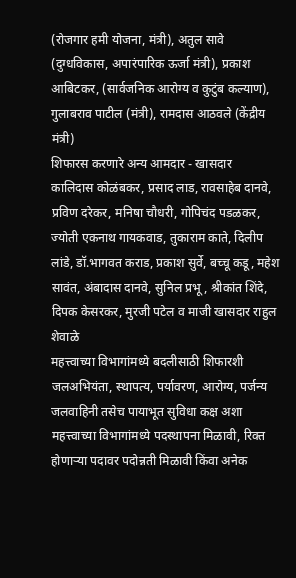(रोजगार हमी योजना, मंत्री), अतुल सावे (दुग्धविकास, अपारंपारिक ऊर्जा मंत्री), प्रकाश आबिटकर, (सार्वजनिक आरोग्य व कुटुंब कल्याण), गुलाबराव पाटील (मंत्री), रामदास आठवले (केंद्रीय मंत्री)
शिफारस करणारे अन्य आमदार - खासदार
कालिदास कोळंबकर, प्रसाद लाड, रावसाहेब दानवे, प्रविण दरेकर, मनिषा चौधरी, गोपिचंद पडळकर, ज्योती एकनाथ गायकवाड, तुकाराम काते, दिलीप लांडे, डॉ.भागवत कराड, प्रकाश सुर्वे, बच्चू कडू, महेश सावंत, अंबादास दानवे, सुनिल प्रभू, श्रीकांत शिंदे, दिपक केसरकर, मुरजी पटेल व माजी खासदार राहुल शेवाळे
महत्त्वाच्या विभागांमध्ये बदलीसाठी शिफारशी
जलअभियंता, स्थापत्य, पर्यावरण, आरोग्य, पर्जन्य जलवाहिनी तसेच पायाभूत सुविधा कक्ष अशा महत्त्वाच्या विभागांमध्ये पदस्थापना मिळावी, रिक्त होणाऱ्या पदावर पदोन्नती मिळावी किंवा अनेक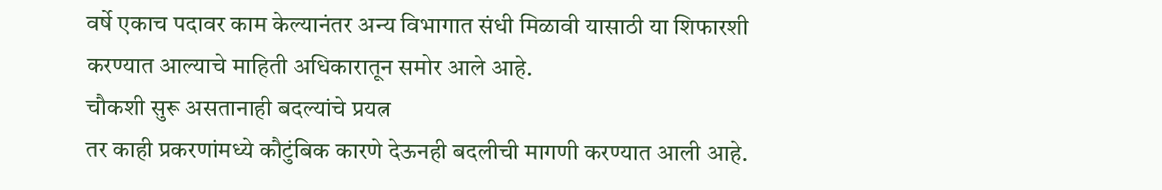वर्षे एकाच पदावर काम केल्यानंतर अन्य विभागात संधी मिळावी यासाठी या शिफारशी करण्यात आल्याचे माहिती अधिकारातून समोर आले आहे.
चौकशी सुरू असतानाही बदल्यांचे प्रयत्न
तर काही प्रकरणांमध्ये कौटुंबिक कारणे देऊनही बदलीची मागणी करण्यात आली आहे.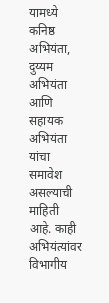यामध्ये कनिष्ठ अभियंता, दुय्यम अभियंता आणि सहायक अभियंता यांचा समावेश असल्याची माहिती आहे. काही अभियंत्यांवर विभागीय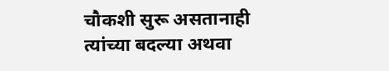चौकशी सुरू असतानाही त्यांच्या बदल्या अथवा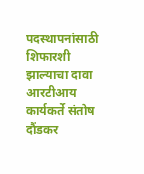पदस्थापनांसाठी शिफारशी झाल्याचा दावा आरटीआय कार्यकर्ते संतोष दौंडकर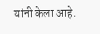यांनी केला आहे.